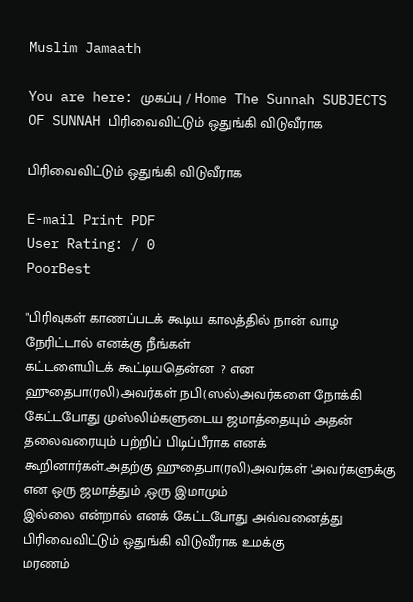Muslim Jamaath

You are here: முகப்பு / Home The Sunnah SUBJECTS OF SUNNAH பிரிவைவிட்டும் ஒதுங்கி விடுவீராக

பிரிவைவிட்டும் ஒதுங்கி விடுவீராக

E-mail Print PDF
User Rating: / 0
PoorBest

"பிரிவுகள் காணப்படக் கூடிய காலத்தில் நான் வாழ நேரிட்டால் எனக்கு நீங்கள்
கட்டளையிடக் கூட்டியதென்ன  ? என ஹுதைபா(ரலி)அவர்கள் நபி(ஸல்)அவர்களை நோக்கி
கேட்டபோது முஸ்லிம்களுடைய ஜமாத்தையும் அதன் தலைவரையும் பற்றிப் பிடிப்பீராக எனக்
கூறினார்கள்.அதற்கு ஹுதைபா(ரலி)அவர்கள் 'அவர்களுக்கு என ஒரு ஜமாத்தும் ,ஒரு இமாமும்
இல்லை என்றால் எனக் கேட்டபோது அவ்வனைத்து பிரிவைவிட்டும் ஒதுங்கி விடுவீராக உமக்கு
மரணம்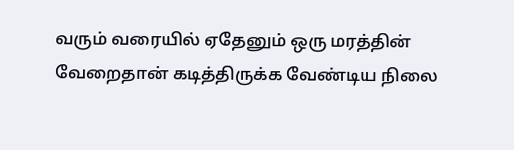வரும் வரையில் ஏதேனும் ஒரு மரத்தின் வேறைதான் கடித்திருக்க வேண்டிய நிலை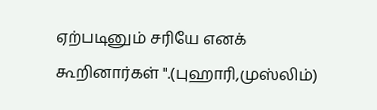ஏற்படினும் சரியே எனக் கூறினார்கள் ".(புஹாரி,முஸ்லிம்)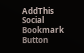AddThis Social Bookmark Button